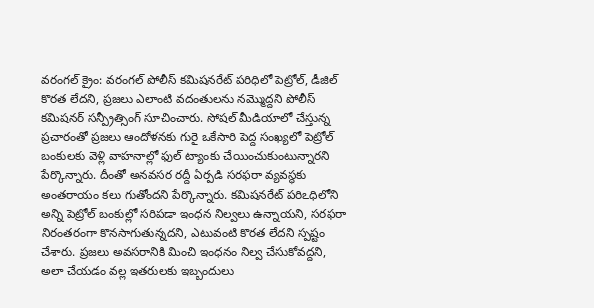వరంగల్ క్రైం: వరంగల్ పోలీస్ కమిషనరేట్ పరిధిలో పెట్రోల్, డీజిల్ కొరత లేదని, ప్రజలు ఎలాంటి వదంతులను నమ్మొద్దని పోలీస్ కమిషనర్ సన్ప్రీత్సింగ్ సూచించారు. సోషల్ మీడియాలో చేస్తున్న ప్రచారంతో ప్రజలు ఆందోళనకు గురై ఒకేసారి పెద్ద సంఖ్యలో పెట్రోల్ బంకులకు వెళ్లి వాహనాల్లో ఫుల్ ట్యాంకు చేయించుకుంటున్నారని పేర్కొన్నారు. దీంతో అనవసర రద్దీ ఏర్పడి సరఫరా వ్యవస్థకు అంతరాయం కలు గుతోందని పేర్కొన్నారు. కమిషనరేట్ పరిఽధిలోని అన్ని పెట్రోల్ బంకుల్లో సరిపడా ఇంధన నిల్వలు ఉన్నాయని, సరఫరా నిరంతరంగా కొనసాగుతున్నదని, ఎటువంటి కొరత లేదని స్పష్టం చేశారు. ప్రజలు అవసరానికి మించి ఇంధనం నిల్వ చేసుకోవద్దని, అలా చేయడం వల్ల ఇతరులకు ఇబ్బందులు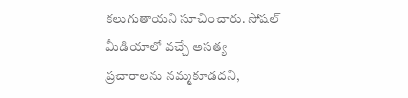కలుగుతాయని సూచించారు. సోషల్ మీడియాలో వచ్చే అసత్య ప్రచారాలను నమ్మకూడదని,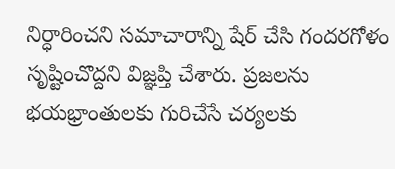నిర్ధారించని సమాచారాన్ని షేర్ చేసి గందరగోళం సృష్టించొద్దని విజ్ఞప్తి చేశారు. ప్రజలను భయభ్రాంతులకు గురిచేసే చర్యలకు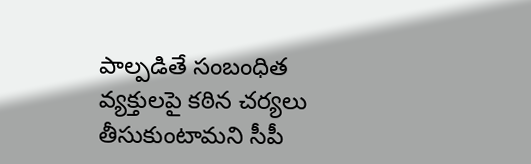పాల్పడితే సంబంధిత వ్యక్తులపై కఠిన చర్యలు తీసుకుంటామని సీపీ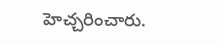హెచ్చరించారు.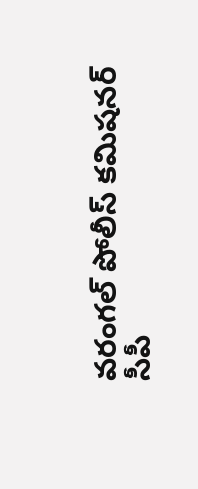వరంగల్ పోలీస్ కమిషనర్
సీపీ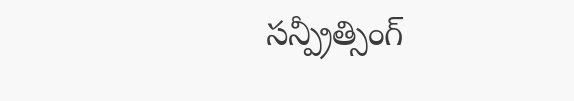సన్ప్రీత్సింగ్